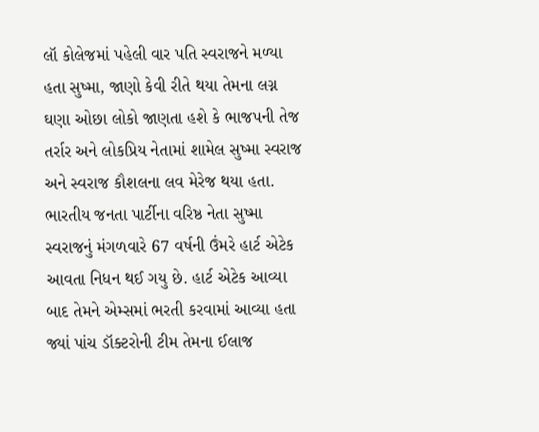લૉ કોલેજમાં પહેલી વાર પતિ સ્વરાજને મળ્યા હતા સુષ્મા, જાણો કેવી રીતે થયા તેમના લગ્ન
ઘણા ઓછા લોકો જાણતા હશે કે ભાજપની તેજ તર્રાર અને લોકપ્રિય નેતામાં શામેલ સુષ્મા સ્વરાજ અને સ્વરાજ કૌશલના લવ મેરેજ થયા હતા.
ભારતીય જનતા પાર્ટીના વરિષ્ઠ નેતા સુષ્મા સ્વરાજનું મંગળવારે 67 વર્ષની ઉંમરે હાર્ટ એટેક આવતા નિધન થઈ ગયુ છે. હાર્ટ એટેક આવ્યા બાદ તેમને એમ્સમાં ભરતી કરવામાં આવ્યા હતા જ્યાં પાંચ ડૉક્ટરોની ટીમ તેમના ઈલાજ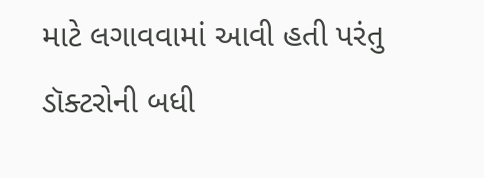માટે લગાવવામાં આવી હતી પરંતુ ડૉક્ટરોની બધી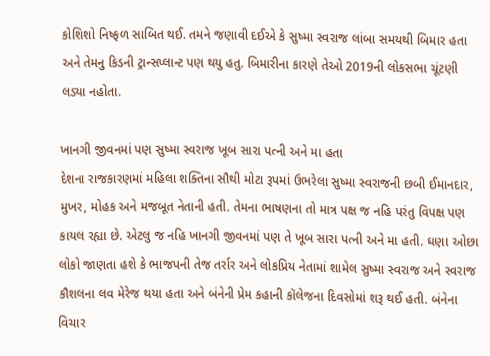કોશિશો નિષ્ફળ સાબિત થઈ. તમને જણાવી દઈએ કે સુષ્મા સ્વરાજ લાંબા સમયથી બિમાર હતા અને તેમનુ કિડની ટ્રાન્સપ્લાન્ટ પણ થયુ હતુ. બિમારીના કારણે તેઓ 2019ની લોકસભા ચૂંટણી લડ્યા નહોતા.

ખાનગી જીવનમાં પણ સુષ્મા સ્વરાજ ખૂબ સારા પત્ની અને મા હતા
દેશના રાજકારણમાં મહિલા શક્તિના સૌથી મોટા રૂપમાં ઉભરેલા સુષ્મા સ્વરાજની છબી ઈમાનદાર, મુખર, મોહક અને મજબૂત નેતાની હતી. તેમના ભાષણના તો માત્ર પક્ષ જ નહિ પરંતુ વિપક્ષ પણ કાયલ રહ્યા છે. એટલુ જ નહિ ખાનગી જીવનમાં પણ તે ખૂબ સારા પત્ની અને મા હતી. ઘણા ઓછા લોકો જાણતા હશે કે ભાજપની તેજ તર્રાર અને લોકપ્રિય નેતામાં શામેલ સુષ્મા સ્વરાજ અને સ્વરાજ કૌશલના લવ મેરેજ થયા હતા અને બંનેની પ્રેમ કહાની કૉલેજના દિવસોમાં શરૂ થઈ હતી. બંનેના વિચાર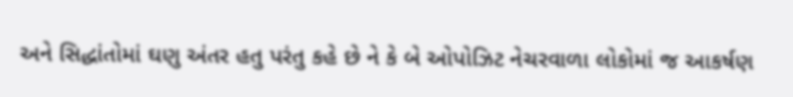અને સિદ્ધાંતોમાં ઘણુ અંતર હતુ પરંતુ કહે છે ને કે બે ઓપોઝિટ નેચરવાળા લોકોમાં જ આકર્ષણ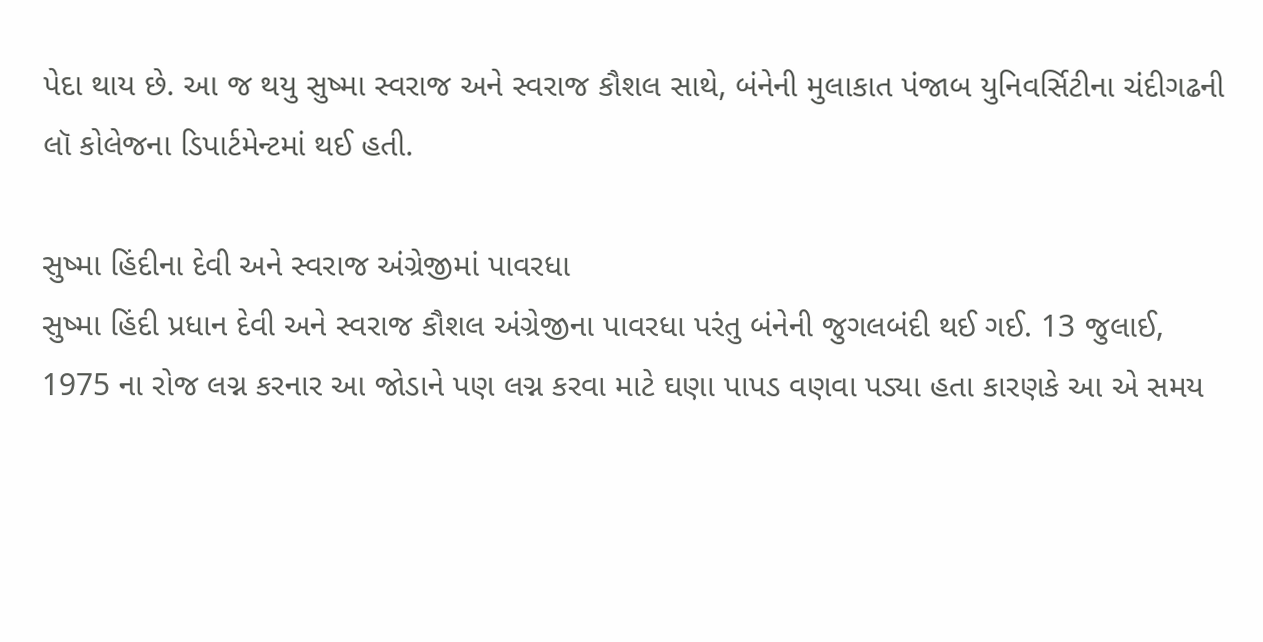પેદા થાય છે. આ જ થયુ સુષ્મા સ્વરાજ અને સ્વરાજ કૌશલ સાથે, બંનેની મુલાકાત પંજાબ યુનિવર્સિટીના ચંદીગઢની લૉ કોલેજના ડિપાર્ટમેન્ટમાં થઈ હતી.

સુષ્મા હિંદીના દેવી અને સ્વરાજ અંગ્રેજીમાં પાવરધા
સુષ્મા હિંદી પ્રધાન દેવી અને સ્વરાજ કૌશલ અંગ્રેજીના પાવરધા પરંતુ બંનેની જુગલબંદી થઈ ગઈ. 13 જુલાઈ, 1975 ના રોજ લગ્ન કરનાર આ જોડાને પણ લગ્ન કરવા માટે ઘણા પાપડ વણવા પડ્યા હતા કારણકે આ એ સમય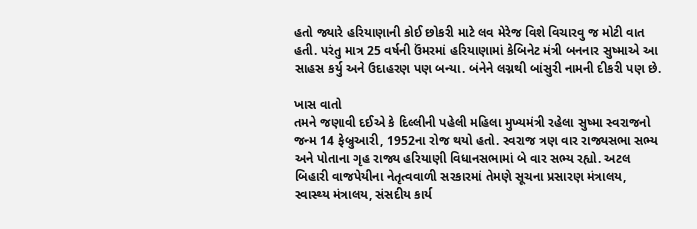હતો જ્યારે હરિયાણાની કોઈ છોકરી માટે લવ મેરેજ વિશે વિચારવુ જ મોટી વાત હતી. પરંતુ માત્ર 25 વર્ષની ઉંમરમાં હરિયાણામાં કેબિનેટ મંત્રી બનનાર સુષ્માએ આ સાહસ કર્યુ અને ઉદાહરણ પણ બન્યા. બંનેને લગ્નથી બાંસુરી નામની દીકરી પણ છે.

ખાસ વાતો
તમને જણાવી દઈએ કે દિલ્લીની પહેલી મહિલા મુખ્યમંત્રી રહેલા સુષ્મા સ્વરાજનો જન્મ 14 ફેબ્રુઆરી, 1952ના રોજ થયો હતો. સ્વરાજ ત્રણ વાર રાજ્યસભા સભ્ય અને પોતાના ગૃહ રાજ્ય હરિયાણી વિધાનસભામાં બે વાર સભ્ય રહ્યો. અટલ બિહારી વાજપેયીના નેતૃત્વવાળી સરકારમાં તેમણે સૂચના પ્રસારણ મંત્રાલય, સ્વાસ્થ્ય મંત્રાલય, સંસદીય કાર્ય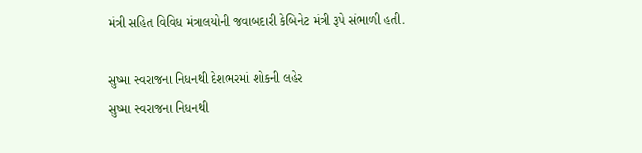મંત્રી સહિત વિવિધ મંત્રાલયોની જવાબદારી કેબિનેટ મંત્રી રૂપે સંભાળી હતી.

સુષ્મા સ્વરાજના નિધનથી દેશભરમાં શોકની લહેર
સુષ્મા સ્વરાજના નિધનથી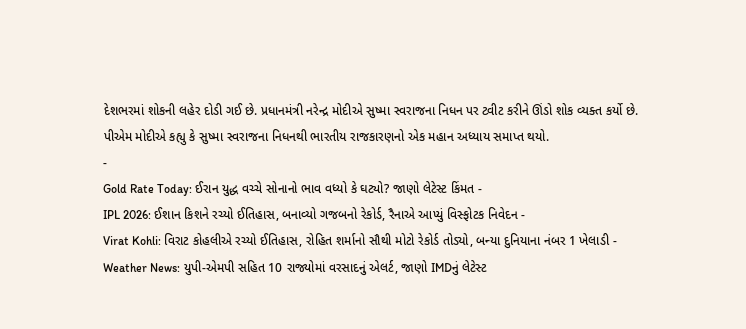દેશભરમાં શોકની લહેર દોડી ગઈ છે. પ્રધાનમંત્રી નરેન્દ્ર મોદીએ સુષ્મા સ્વરાજના નિધન પર ટ્વીટ કરીને ઊંડો શોક વ્યક્ત કર્યો છે. પીએમ મોદીએ કહ્યુ કે સુષ્મા સ્વરાજના નિધનથી ભારતીય રાજકારણનો એક મહાન અધ્યાય સમાપ્ત થયો.
-
Gold Rate Today: ઈરાન યુદ્ધ વચ્ચે સોનાનો ભાવ વધ્યો કે ઘટ્યો? જાણો લેટેસ્ટ કિંમત -
IPL 2026: ઈશાન કિશને રચ્યો ઈતિહાસ, બનાવ્યો ગજબનો રેકોર્ડ, રૈનાએ આપ્યું વિસ્ફોટક નિવેદન -
Virat Kohli: વિરાટ કોહલીએ રચ્યો ઈતિહાસ, રોહિત શર્માનો સૌથી મોટો રેકોર્ડ તોડ્યો, બન્યા દુનિયાના નંબર 1 ખેલાડી -
Weather News: યુપી-એમપી સહિત 10 રાજ્યોમાં વરસાદનું એલર્ટ, જાણો IMDનું લેટેસ્ટ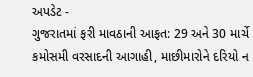અપડેટ -
ગુજરાતમાં ફરી માવઠાની આફત: 29 અને 30 માર્ચે કમોસમી વરસાદની આગાહી, માછીમારોને દરિયો ન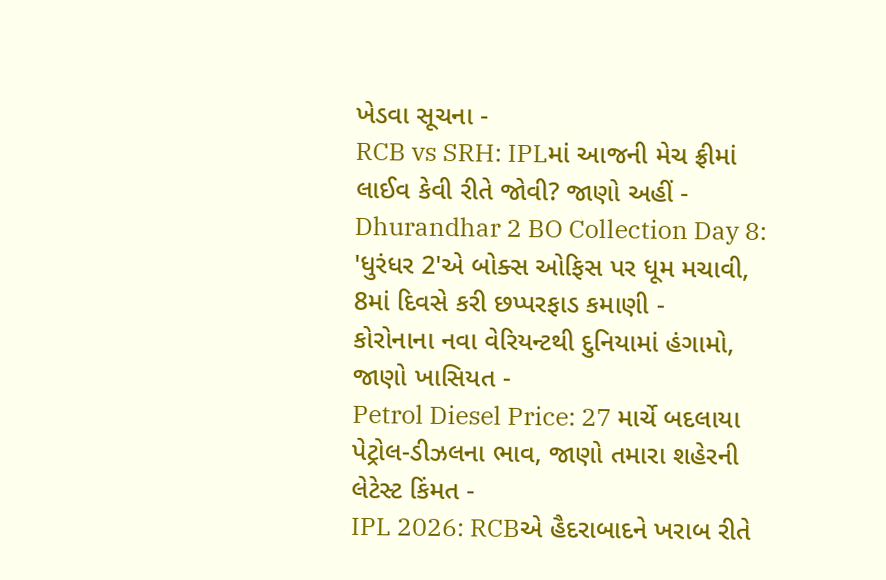ખેડવા સૂચના -
RCB vs SRH: IPLમાં આજની મેચ ફ્રીમાં લાઈવ કેવી રીતે જોવી? જાણો અહીં -
Dhurandhar 2 BO Collection Day 8: 'ધુરંધર 2'એ બોક્સ ઓફિસ પર ધૂમ મચાવી, 8માં દિવસે કરી છપ્પરફાડ કમાણી -
કોરોનાના નવા વેરિયન્ટથી દુનિયામાં હંગામો, જાણો ખાસિયત -
Petrol Diesel Price: 27 માર્ચે બદલાયા પેટ્રોલ-ડીઝલના ભાવ, જાણો તમારા શહેરની લેટેસ્ટ કિંમત -
IPL 2026: RCBએ હૈદરાબાદને ખરાબ રીતે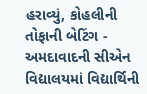હરાવ્યું, કોહલીની તોફાની બેટિંગ -
અમદાવાદની સીએન વિદ્યાલયમાં વિદ્યાર્થિની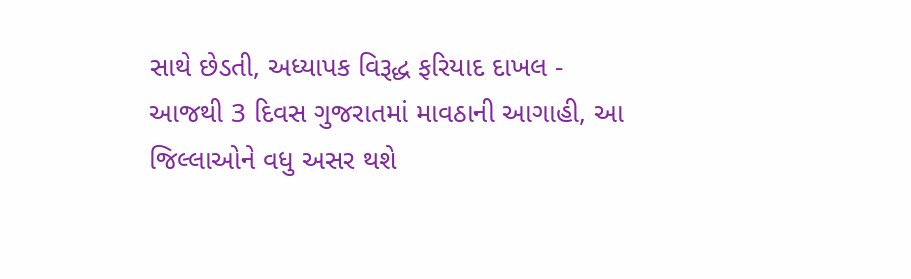સાથે છેડતી, અધ્યાપક વિરૂદ્ધ ફરિયાદ દાખલ -
આજથી 3 દિવસ ગુજરાતમાં માવઠાની આગાહી, આ જિલ્લાઓને વધુ અસર થશે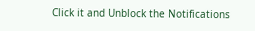Click it and Unblock the Notifications